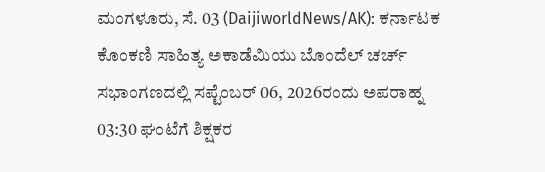ಮಂಗಳೂರು, ಸೆ. 03 (DaijiworldNews/AK): ಕರ್ನಾಟಕ ಕೊಂಕಣಿ ಸಾಹಿತ್ಯ ಅಕಾಡೆಮಿಯು ಬೊಂದೆಲ್ ಚರ್ಚ್ ಸಭಾಂಗಣದಲ್ಲಿ ಸಪ್ಟೆಂಬರ್ 06, 2026ರಂದು ಅಪರಾಹ್ನ 03:30 ಘಂಟೆಗೆ ಶಿಕ್ಷಕರ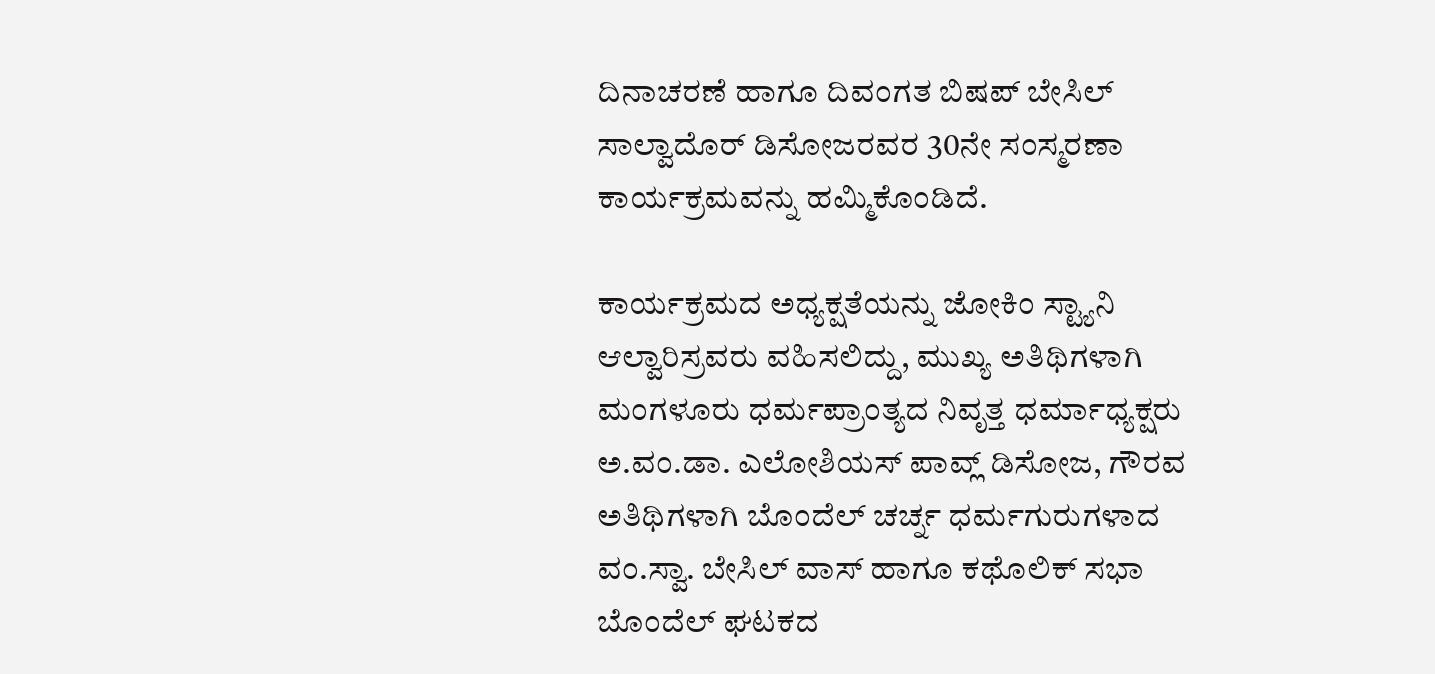ದಿನಾಚರಣೆ ಹಾಗೂ ದಿವಂಗತ ಬಿಷಪ್ ಬೇಸಿಲ್ ಸಾಲ್ವಾದೊರ್ ಡಿಸೋಜರವರ 30ನೇ ಸಂಸ್ಮರಣಾ ಕಾರ್ಯಕ್ರಮವನ್ನು ಹಮ್ಮಿಕೊಂಡಿದೆ.

ಕಾರ್ಯಕ್ರಮದ ಅಧ್ಯಕ್ಷತೆಯನ್ನು ಜೋಕಿಂ ಸ್ಟ್ಯಾನಿ ಆಲ್ವಾರಿಸ್ರವರು ವಹಿಸಲಿದ್ದು, ಮುಖ್ಯ ಅತಿಥಿಗಳಾಗಿ ಮಂಗಳೂರು ಧರ್ಮಪ್ರಾಂತ್ಯದ ನಿವೃತ್ತ ಧರ್ಮಾಧ್ಯಕ್ಷರು ಅ.ವಂ.ಡಾ. ಎಲೋಶಿಯಸ್ ಪಾವ್ಲ್ ಡಿಸೋಜ, ಗೌರವ ಅತಿಥಿಗಳಾಗಿ ಬೊಂದೆಲ್ ಚರ್ಚ್ನ ಧರ್ಮಗುರುಗಳಾದ ವಂ.ಸ್ವಾ. ಬೇಸಿಲ್ ವಾಸ್ ಹಾಗೂ ಕಥೊಲಿಕ್ ಸಭಾ ಬೊಂದೆಲ್ ಘಟಕದ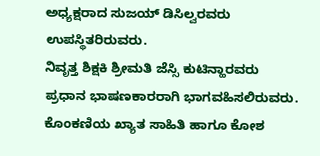ಅಧ್ಯಕ್ಷರಾದ ಸುಜಯ್ ಡಿಸಿಲ್ವರವರು ಉಪಸ್ಥಿತರಿರುವರು.
ನಿವೃತ್ತ ಶಿಕ್ಷಕಿ ಶ್ರೀಮತಿ ಜೆಸ್ಸಿ ಕುಟಿನ್ಹಾರವರು ಪ್ರಧಾನ ಭಾಷಣಕಾರರಾಗಿ ಭಾಗವಹಿಸಲಿರುವರು. ಕೊಂಕಣಿಯ ಖ್ಯಾತ ಸಾಹಿತಿ ಹಾಗೂ ಕೋಶ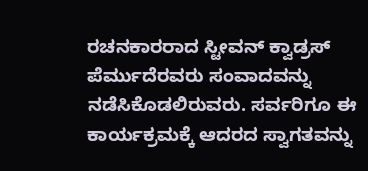ರಚನಕಾರರಾದ ಸ್ಟೀವನ್ ಕ್ವಾಡ್ರಸ್ ಪೆರ್ಮುದೆರವರು ಸಂವಾದವನ್ನು ನಡೆಸಿಕೊಡಲಿರುವರು. ಸರ್ವರಿಗೂ ಈ ಕಾರ್ಯಕ್ರಮಕ್ಕೆ ಆದರದ ಸ್ವಾಗತವನ್ನು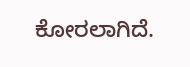ಕೋರಲಾಗಿದೆ.